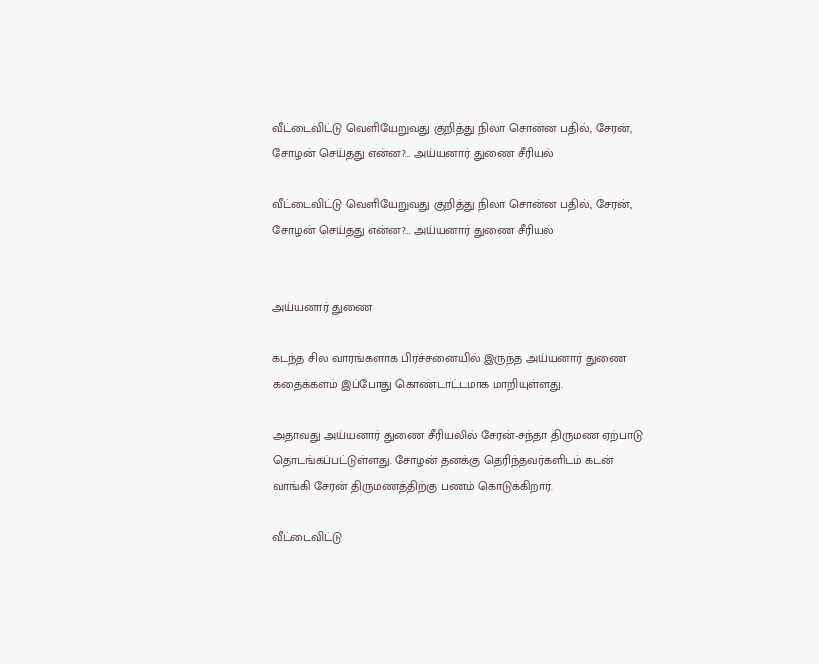வீட்டைவிட்டு வெளியேறுவது குறித்து நிலா சொன்ன பதில், சேரன், சோழன் செய்தது என்ன?… அய்யனார் துணை சீரியல்

வீட்டைவிட்டு வெளியேறுவது குறித்து நிலா சொன்ன பதில், சேரன், சோழன் செய்தது என்ன?… அய்யனார் துணை சீரியல்


அய்யனார் துணை

கடந்த சில வாரங்களாக பிரச்சனையில் இருந்த அய்யனார் துணை கதைக்களம் இப்போது கொண்டாட்டமாக மாறியுள்ளது.

அதாவது அய்யனார் துணை சீரியலில் சேரன்-சந்தா திருமண ஏற்பாடு தொடங்கப்பட்டுள்ளது. சோழன் தனக்கு தெரிந்தவர்களிடம் கடன் வாங்கி சேரன் திருமணத்திற்கு பணம் கொடுக்கிறார்.

வீட்டைவிட்டு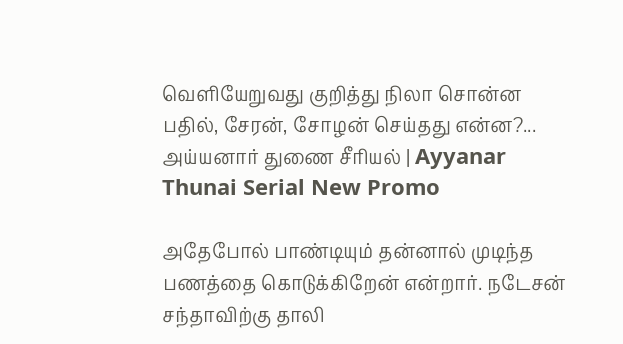வெளியேறுவது குறித்து நிலா சொன்ன பதில், சேரன், சோழன் செய்தது என்ன?... அய்யனார் துணை சீரியல் | Ayyanar Thunai Serial New Promo

அதேபோல் பாண்டியும் தன்னால் முடிந்த பணத்தை கொடுக்கிறேன் என்றார். நடேசன் சந்தாவிற்கு தாலி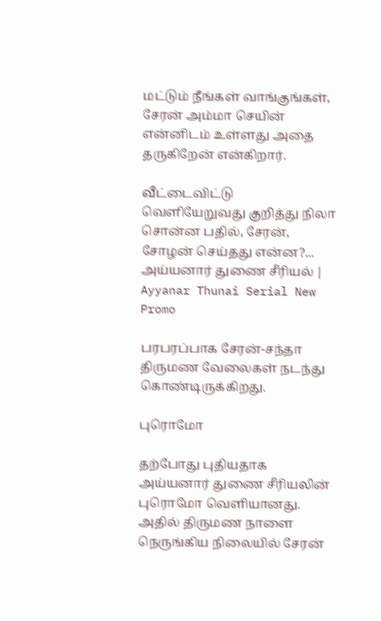மட்டும் நீங்கள் வாங்குங்கள், சேரன் அம்மா செயின் என்னிடம் உள்ளது அதை தருகிறேன் என்கிறார்.

வீட்டைவிட்டு வெளியேறுவது குறித்து நிலா சொன்ன பதில், சேரன், சோழன் செய்தது என்ன?... அய்யனார் துணை சீரியல் | Ayyanar Thunai Serial New Promo

பரபரப்பாக சேரன்-சந்தா திருமண வேலைகள் நடந்து கொண்டிருக்கிறது.

புரொமோ

தற்போது புதியதாக அய்யனார் துணை சீரியலின் புரொமோ வெளியானது. அதில் திருமண நாளை நெருங்கிய நிலையில் சேரன்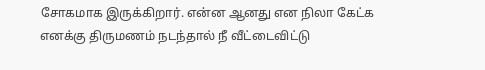சோகமாக இருக்கிறார். என்ன ஆனது என நிலா கேட்க எனக்கு திருமணம் நடந்தால் நீ வீட்டைவிட்டு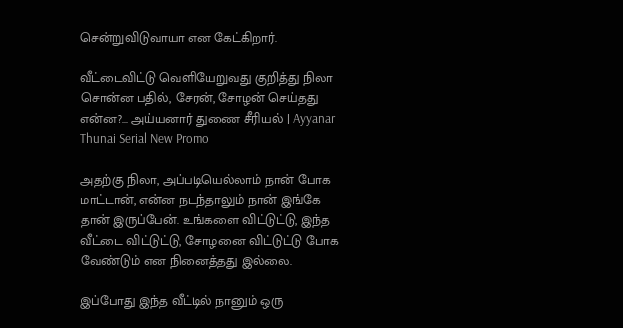சென்றுவிடுவாயா என கேட்கிறார்.

வீட்டைவிட்டு வெளியேறுவது குறித்து நிலா சொன்ன பதில், சேரன், சோழன் செய்தது என்ன?... அய்யனார் துணை சீரியல் | Ayyanar Thunai Serial New Promo

அதற்கு நிலா, அப்படியெல்லாம் நான் போக மாட்டான், என்ன நடந்தாலும் நான் இங்கே தான் இருப்பேன். உங்களை விட்டுட்டு, இந்த வீட்டை விட்டுட்டு, சோழனை விட்டுட்டு போக வேண்டும் என நினைத்தது இல்லை.

இப்போது இந்த வீட்டில் நானும் ஒரு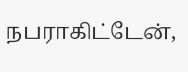நபராகிட்டேன்,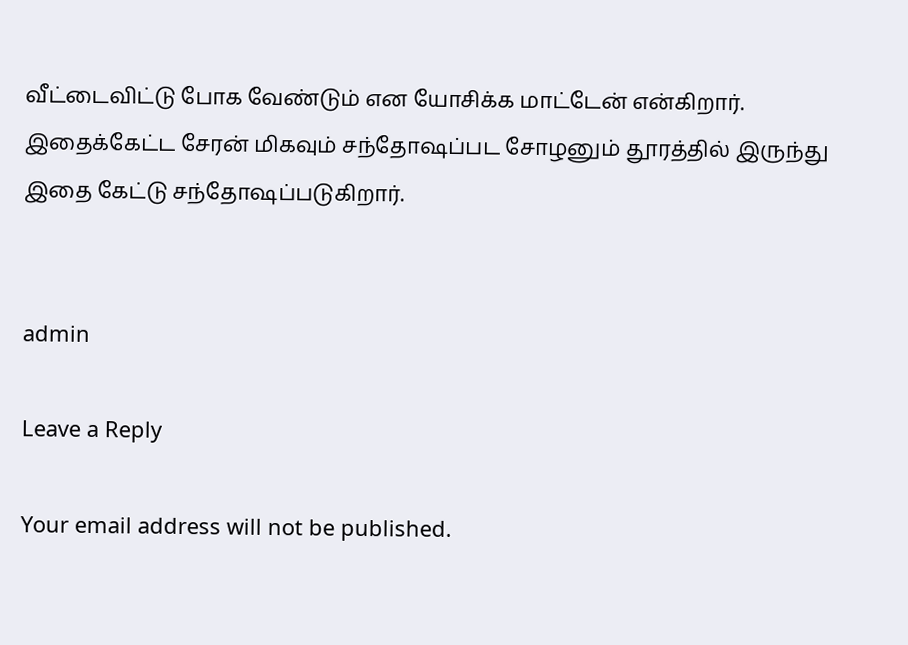வீட்டைவிட்டு போக வேண்டும் என யோசிக்க மாட்டேன் என்கிறார். இதைக்கேட்ட சேரன் மிகவும் சந்தோஷப்பட சோழனும் தூரத்தில் இருந்து இதை கேட்டு சந்தோஷப்படுகிறார்.


admin

Leave a Reply

Your email address will not be published.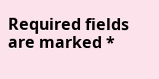Required fields are marked *